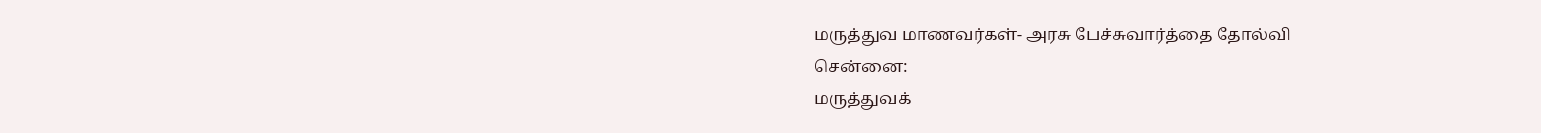மருத்துவ மாணவர்கள்- அரசு பேச்சுவார்த்தை தோல்வி
சென்னை:
மருத்துவக்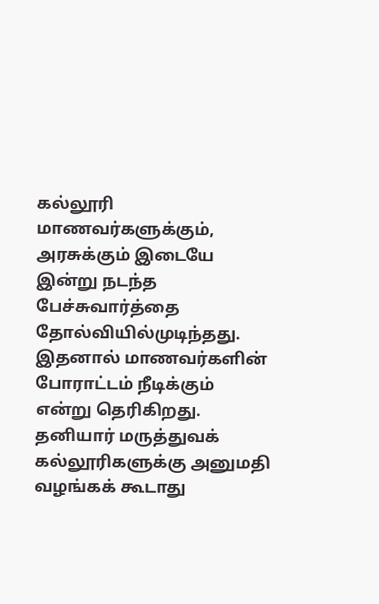கல்லூரி மாணவர்களுக்கும், அரசுக்கும் இடையே இன்று நடந்த பேச்சுவார்த்தை தோல்வியில்முடிந்தது. இதனால் மாணவர்களின் போராட்டம் நீடிக்கும் என்று தெரிகிறது.
தனியார் மருத்துவக் கல்லூரிகளுக்கு அனுமதி வழங்கக் கூடாது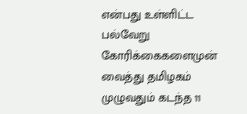என்பது உள்ளிட்ட பல்வேறு கோரிக்கைகளைமுன் வைத்து தமிழகம் முழுவதும் கடந்த 11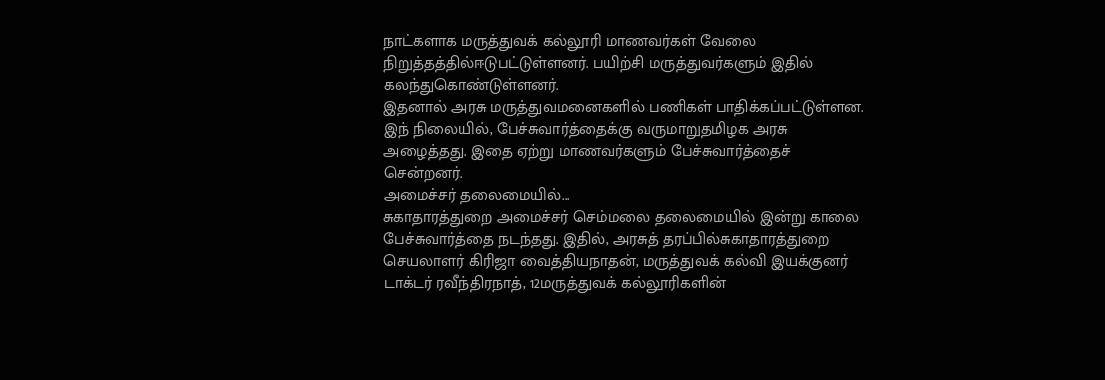நாட்களாக மருத்துவக் கல்லூரி மாணவர்கள் வேலை நிறுத்தத்தில்ஈடுபட்டுள்ளனர். பயிற்சி மருத்துவர்களும் இதில் கலந்துகொண்டுள்ளனர்.
இதனால் அரசு மருத்துவமனைகளில் பணிகள் பாதிக்கப்பட்டுள்ளன. இந் நிலையில், பேச்சுவார்த்தைக்கு வருமாறுதமிழக அரசு அழைத்தது. இதை ஏற்று மாணவர்களும் பேச்சுவார்த்தைச் சென்றனர்.
அமைச்சர் தலைமையில்...
சுகாதாரத்துறை அமைச்சர் செம்மலை தலைமையில் இன்று காலை பேச்சுவார்த்தை நடந்தது. இதில், அரசுத் தரப்பில்சுகாதாரத்துறை செயலாளர் கிரிஜா வைத்தியநாதன், மருத்துவக் கல்வி இயக்குனர் டாக்டர் ரவீந்திரநாத், 12மருத்துவக் கல்லூரிகளின்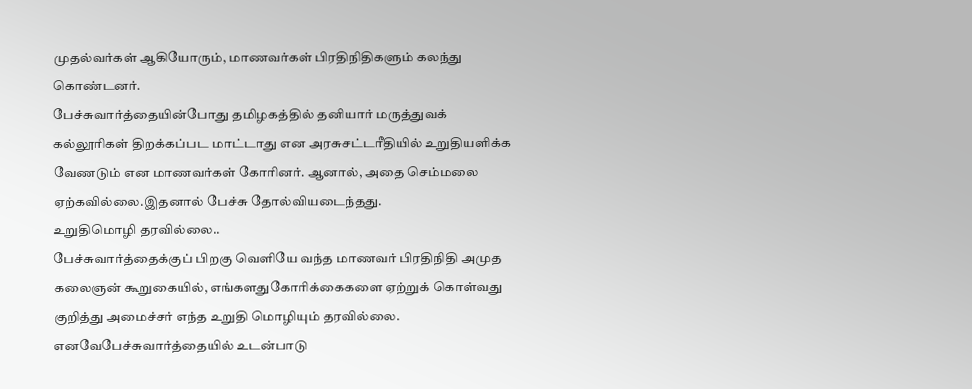முதல்வர்கள் ஆகியோரும், மாணவர்கள் பிரதிநிதிகளும் கலந்து கொண்டனர்.
பேச்சுவார்த்தையின்போது தமிழகத்தில் தனியார் மருத்துவக் கல்லூரிகள் திறக்கப்பட மாட்டாது என அரசுசட்டரீதியில் உறுதியளிக்க வேணடும் என மாணவர்கள் கோரினர். ஆனால், அதை செம்மலை ஏற்கவில்லை.இதனால் பேச்சு தோல்வியடைந்தது.
உறுதிமொழி தரவில்லை..
பேச்சுவார்த்தைக்குப் பிறகு வெளியே வந்த மாணவர் பிரதிநிதி அமுத கலைஞன் கூறுகையில், எங்களதுகோரிக்கைகளை ஏற்றுக் கொள்வது குறித்து அமைச்சர் எந்த உறுதி மொழியும் தரவில்லை. எனவேபேச்சுவார்த்தையில் உடன்பாடு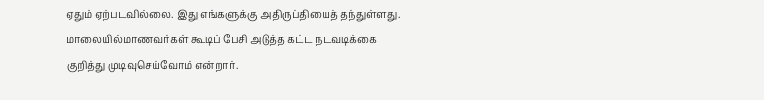ஏதும் ஏற்படவில்லை. இது எங்களுக்கு அதிருப்தியைத் தந்துள்ளது. மாலையில்மாணவர்கள் கூடிப் பேசி அடுத்த கட்ட நடவடிக்கை குறித்து முடிவுசெய்வோம் என்றார்.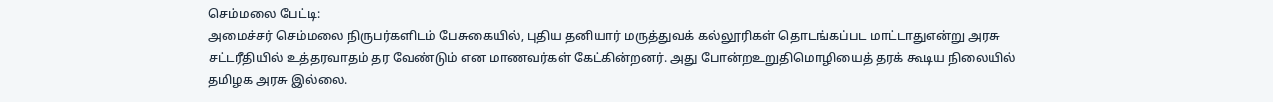செம்மலை பேட்டி:
அமைச்சர் செம்மலை நிருபர்களிடம் பேசுகையில், புதிய தனியார் மருத்துவக் கல்லூரிகள் தொடங்கப்பட மாட்டாதுஎன்று அரசு சட்டரீதியில் உத்தரவாதம் தர வேண்டும் என மாணவர்கள் கேட்கின்றனர். அது போன்றஉறுதிமொழியைத் தரக் கூடிய நிலையில் தமிழக அரசு இல்லை.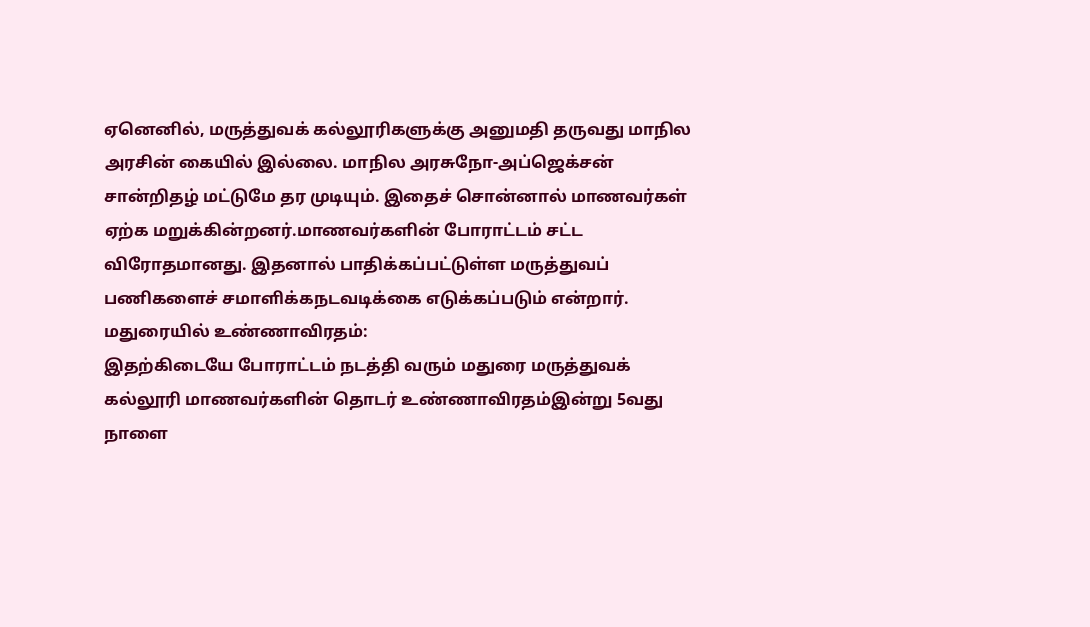ஏனெனில், மருத்துவக் கல்லூரிகளுக்கு அனுமதி தருவது மாநில அரசின் கையில் இல்லை. மாநில அரசுநோ-அப்ஜெக்சன் சான்றிதழ் மட்டுமே தர முடியும். இதைச் சொன்னால் மாணவர்கள் ஏற்க மறுக்கின்றனர்.மாணவர்களின் போராட்டம் சட்ட விரோதமானது. இதனால் பாதிக்கப்பட்டுள்ள மருத்துவப் பணிகளைச் சமாளிக்கநடவடிக்கை எடுக்கப்படும் என்றார்.
மதுரையில் உண்ணாவிரதம்:
இதற்கிடையே போராட்டம் நடத்தி வரும் மதுரை மருத்துவக் கல்லூரி மாணவர்களின் தொடர் உண்ணாவிரதம்இன்று 5வது நாளை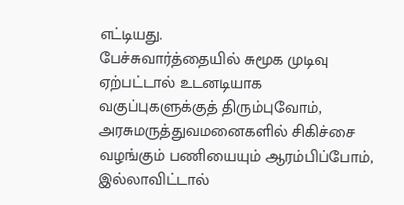எட்டியது.
பேச்சுவார்த்தையில் சுமூக முடிவு ஏற்பட்டால் உடனடியாக வகுப்புகளுக்குத் திரும்புவோம், அரசுமருத்துவமனைகளில் சிகிச்சை வழங்கும் பணியையும் ஆரம்பிப்போம், இல்லாவிட்டால்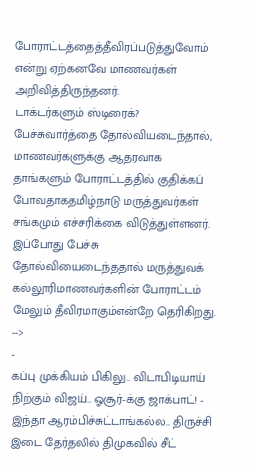போராட்டத்தைத்தீவிரப்படுத்துவோம் என்று ஏற்கனவே மாணவர்கள் அறிவித்திருந்தனர்.
டாக்டர்களும் ஸ்டிரைக்?
பேச்சுவார்த்தை தோல்வியடைந்தால், மாணவர்களுக்கு ஆதரவாக தாங்களும் போராட்டத்தில் குதிக்கப் போவதாகதமிழ்நாடு மருத்துவர்கள் சங்கமும் எச்சரிக்கை விடுத்துள்ளனர்.
இப்போது பேச்சு தோல்வியைடைந்ததால் மருத்துவக் கல்லூரிமாணவர்களின் போராட்டம் மேலும் தீவிரமாகும்என்றே தெரிகிறது.
-->
-
கப்பு முக்கியம் பிகிலு.. விடாபிடியாய் நிற்கும் விஜய்.. ஓசூர்-க்கு ஜாக்பாட்! -
இந்தா ஆரம்பிச்சுட்டாங்கல்ல.. திருச்சி இடை தேர்தலில் திமுகவில் சீட்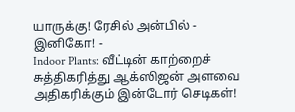யாருக்கு! ரேசில் அன்பில் - இனிகோ! -
Indoor Plants: வீட்டின் காற்றைச் சுத்திகரித்து ஆக்ஸிஜன் அளவை அதிகரிக்கும் இன்டோர் செடிகள்!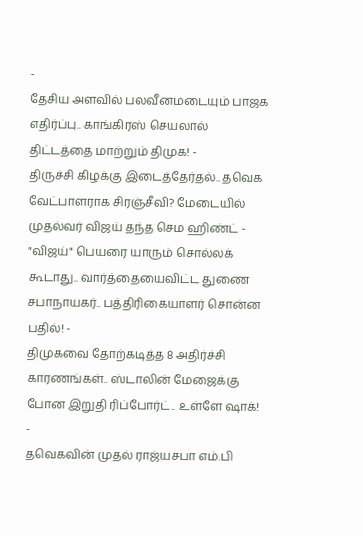-
தேசிய அளவில் பலவீனமடையும் பாஜக எதிர்ப்பு.. காங்கிரஸ் செயலால் திட்டத்தை மாற்றும் திமுக! -
திருச்சி கிழக்கு இடைத்தேர்தல்.. தவெக வேட்பாளராக சிரஞ்சீவி? மேடையில் முதல்வர் விஜய் தந்த செம ஹிண்ட் -
"விஜய்" பெயரை யாரும் சொல்லக் கூடாது.. வார்த்தையைவிட்ட துணை சபாநாயகர்.. பத்திரிகையாளர் சொன்ன பதில்! -
திமுகவை தோற்கடித்த 8 அதிர்ச்சி காரணங்கள்.. ஸ்டாலின் மேஜைக்கு போன இறுதி ரிப்போர்ட்.. உள்ளே ஷாக்! -
தவெகவின் முதல் ராஜ்யசபா எம்.பி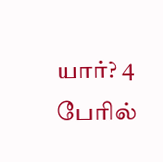யார்? 4 பேரில்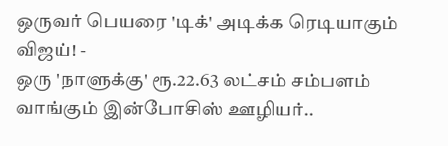ஒருவர் பெயரை 'டிக்' அடிக்க ரெடியாகும் விஜய்! -
ஒரு 'நாளுக்கு' ரூ.22.63 லட்சம் சம்பளம் வாங்கும் இன்போசிஸ் ஊழியர்..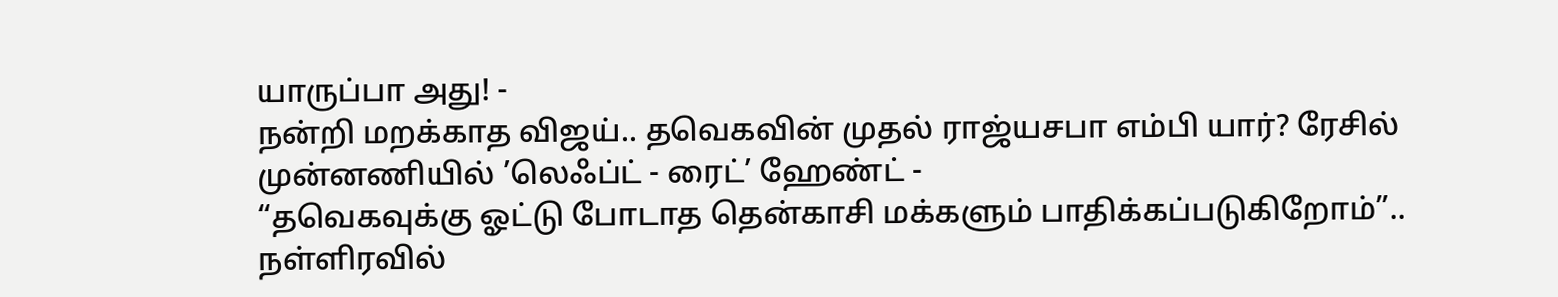யாருப்பா அது! -
நன்றி மறக்காத விஜய்.. தவெகவின் முதல் ராஜ்யசபா எம்பி யார்? ரேசில் முன்னணியில் ’லெஃப்ட் - ரைட்’ ஹேண்ட் -
“தவெகவுக்கு ஓட்டு போடாத தென்காசி மக்களும் பாதிக்கப்படுகிறோம்”.. நள்ளிரவில்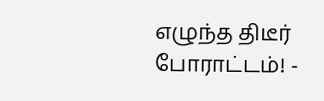எழுந்த திடீர் போராட்டம்! -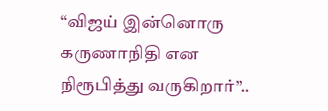“விஜய் இன்னொரு கருணாநிதி என நிரூபித்து வருகிறார்”..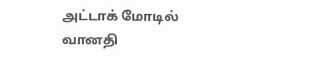அட்டாக் மோடில் வானதி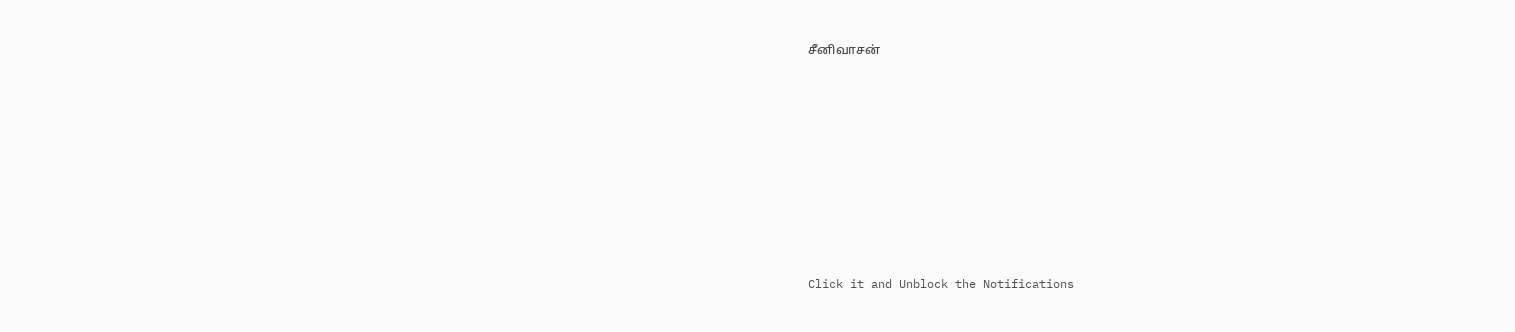சீனிவாசன்












Click it and Unblock the Notifications